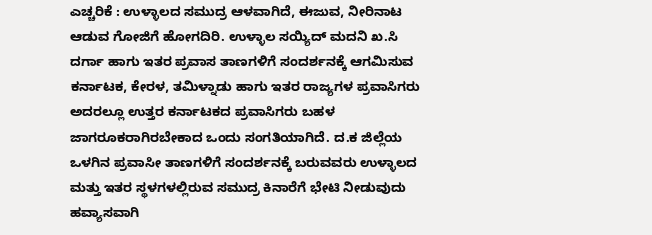ಎಚ್ಚರಿಕೆ : ಉಳ್ಳಾಲದ ಸಮುದ್ರ ಆಳವಾಗಿದೆ, ಈಜುವ, ನೀರಿನಾಟ ಆಡುವ ಗೋಜಿಗೆ ಹೋಗದಿರಿ. ಉಳ್ಳಾಲ ಸಯ್ಯಿದ್ ಮದನಿ ಖ.ಸಿ ದರ್ಗಾ ಹಾಗು ಇತರ ಪ್ರವಾಸ ತಾಣಗಳಿಗೆ ಸಂದರ್ಶನಕ್ಕೆ ಆಗಮಿಸುವ ಕರ್ನಾಟಕ, ಕೇರಳ, ತಮಿಳ್ನಾಡು ಹಾಗು ಇತರ ರಾಜ್ಯಗಳ ಪ್ರವಾಸಿಗರು ಅದರಲ್ಲೂ ಉತ್ತರ ಕರ್ನಾಟಕದ ಪ್ರವಾಸಿಗರು ಬಹಳ ಜಾಗರೂಕರಾಗಿರಬೇಕಾದ ಒಂದು ಸಂಗತಿಯಾಗಿದೆ. ದ.ಕ ಜಿಲ್ಲೆಯ ಒಳಗಿನ ಪ್ರವಾಸೀ ತಾಣಗಳಿಗೆ ಸಂದರ್ಶನಕ್ಕೆ ಬರುವವರು ಉಳ್ಳಾಲದ ಮತ್ತು ಇತರ ಸ್ಥಳಗಳಲ್ಲಿರುವ ಸಮುದ್ರ ಕಿನಾರೆಗೆ ಭೇಟಿ ನೀಡುವುದು ಹವ್ಯಾಸವಾಗಿ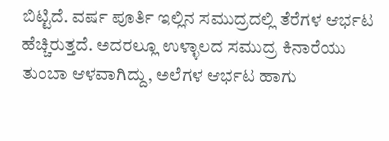ಬಿಟ್ಟಿದೆ. ವರ್ಷ ಪೂರ್ತಿ ಇಲ್ಲಿನ ಸಮುದ್ರದಲ್ಲಿ ತೆರೆಗಳ ಆರ್ಭಟ ಹೆಚ್ಚಿರುತ್ತದೆ. ಅದರಲ್ಲೂ ಉಳ್ಳಾಲದ ಸಮುದ್ರ ಕಿನಾರೆಯು ತುಂಬಾ ಆಳವಾಗಿದ್ದು, ಅಲೆಗಳ ಆರ್ಭಟ ಹಾಗು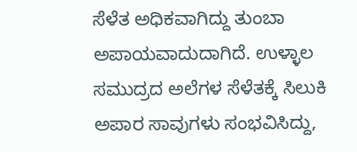ಸೆಳೆತ ಅಧಿಕವಾಗಿದ್ದು ತುಂಬಾ ಅಪಾಯವಾದುದಾಗಿದೆ. ಉಳ್ಳಾಲ ಸಮುದ್ರದ ಅಲೆಗಳ ಸೆಳೆತಕ್ಕೆ ಸಿಲುಕಿ ಅಪಾರ ಸಾವುಗಳು ಸಂಭವಿಸಿದ್ದು,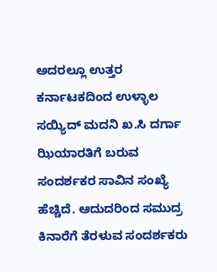ಅದರಲ್ಲೂ ಉತ್ತರ ಕರ್ನಾಟಕದಿಂದ ಉಳ್ಳಾಲ ಸಯ್ಯಿದ್ ಮದನಿ ಖ.ಸಿ ದರ್ಗಾ ಝಿಯಾರತಿಗೆ ಬರುವ ಸಂದರ್ಶಕರ ಸಾವಿನ ಸಂಖ್ಯೆ ಹೆಚ್ಚಿದೆ. ಆದುದರಿಂದ ಸಮುದ್ರ ಕಿನಾರೆಗೆ ತೆರಳುವ ಸಂದರ್ಶಕರು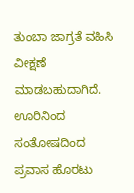ತುಂಬಾ ಜಾಗ್ರತೆ ವಹಿಸಿ ವೀಕ್ಷಣೆ ಮಾಡಬಹುದಾಗಿದೆ. ಊರಿನಿಂದ ಸಂತೋಷದಿಂದ ಪ್ರವಾಸ ಹೊರಟು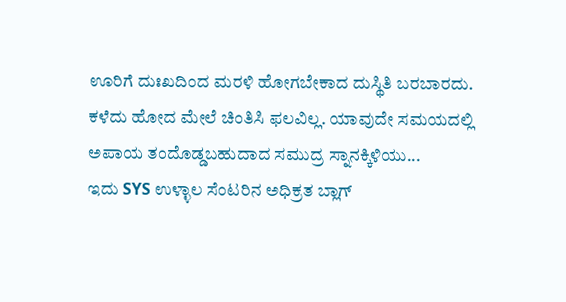ಊರಿಗೆ ದುಃಖದಿಂದ ಮರಳಿ ಹೋಗಬೇಕಾದ ದುಸ್ಥಿತಿ ಬರಬಾರದು. ಕಳೆದು ಹೋದ ಮೇಲೆ ಚಿಂತಿಸಿ ಫಲವಿಲ್ಲ. ಯಾವುದೇ ಸಮಯದಲ್ಲಿ ಅಪಾಯ ತಂದೊಡ್ಡಬಹುದಾದ ಸಮುದ್ರ ಸ್ನಾನಕ್ಕಿಳಿಯು...
ಇದು SYS ಉಳ್ಳಾಲ ಸೆಂಟರಿನ ಅಧಿಕ್ರತ ಬ್ಲಾಗ್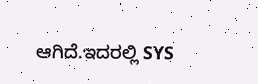ಆಗಿದೆ.ಇದರಲ್ಲಿ SYS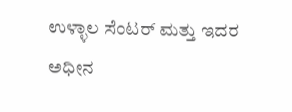ಉಳ್ಳಾಲ ಸೆಂಟರ್ ಮತ್ತು ಇದರ ಅಧೀನ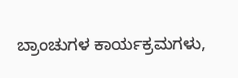ಬ್ರಾಂಚುಗಳ ಕಾರ್ಯಕ್ರಮಗಳು,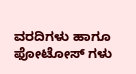ವರದಿಗಳು ಹಾಗೂ ಫೋಟೋಸ್ ಗಳು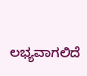ಲಭ್ಯವಾಗಲಿದೆ